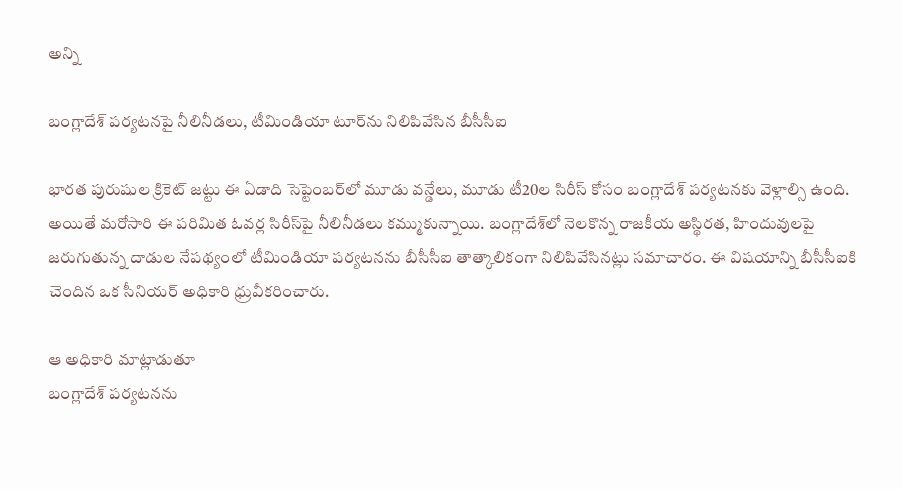అన్ని

బంగ్లాదేశ్ పర్యటనపై నీలినీడలు, టీమిండియా టూర్‌ను నిలిపివేసిన బీసీసీఐ

భారత పురుషుల క్రికెట్ జట్టు ఈ ఏడాది సెప్టెంబర్‌లో మూడు వన్డేలు, మూడు టీ20ల సిరీస్ కోసం బంగ్లాదేశ్ పర్యటనకు వెళ్లాల్సి ఉంది. అయితే మరోసారి ఈ పరిమిత ఓవర్ల సిరీస్‌పై నీలినీడలు కమ్ముకున్నాయి. బంగ్లాదేశ్‌లో నెలకొన్న రాజకీయ అస్థిరత, హిందువులపై జరుగుతున్న దాడుల నేపథ్యంలో టీమిండియా పర్యటనను బీసీసీఐ తాత్కాలికంగా నిలిపివేసినట్లు సమాచారం. ఈ విషయాన్ని బీసీసీఐకి చెందిన ఒక సీనియర్ అధికారి ధ్రువీకరించారు.

ఆ అధికారి మాట్లాడుతూ
బంగ్లాదేశ్ పర్యటనను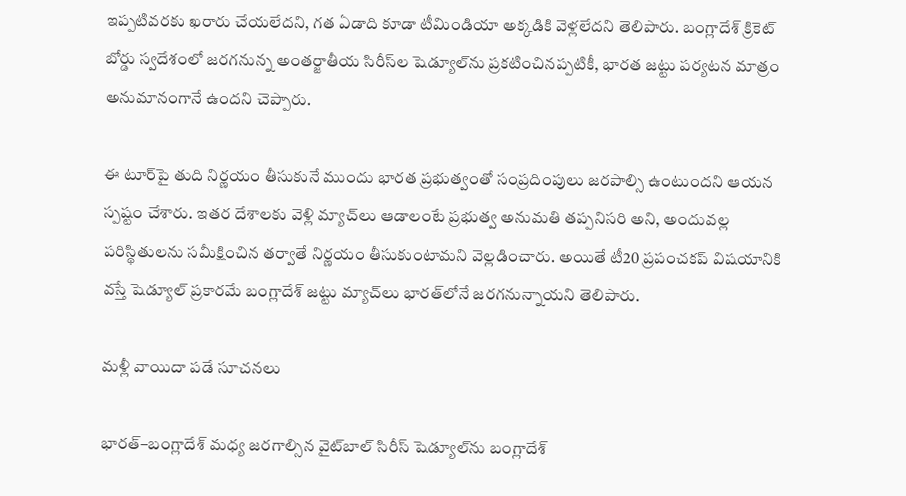ఇప్పటివరకు ఖరారు చేయలేదని, గత ఏడాది కూడా టీమిండియా అక్కడికి వెళ్లలేదని తెలిపారు. బంగ్లాదేశ్ క్రికెట్ బోర్డు స్వదేశంలో జరగనున్న అంతర్జాతీయ సిరీస్‌ల షెడ్యూల్‌ను ప్రకటించినప్పటికీ, భారత జట్టు పర్యటన మాత్రం అనుమానంగానే ఉందని చెప్పారు.

ఈ టూర్‌పై తుది నిర్ణయం తీసుకునే ముందు భారత ప్రభుత్వంతో సంప్రదింపులు జరపాల్సి ఉంటుందని ఆయన స్పష్టం చేశారు. ఇతర దేశాలకు వెళ్లి మ్యాచ్‌లు ఆడాలంటే ప్రభుత్వ అనుమతి తప్పనిసరి అని, అందువల్ల పరిస్థితులను సమీక్షించిన తర్వాతే నిర్ణయం తీసుకుంటామని వెల్లడించారు. అయితే టీ20 ప్రపంచకప్ విషయానికి వస్తే షెడ్యూల్ ప్రకారమే బంగ్లాదేశ్ జట్టు మ్యాచ్‌లు భారత్‌లోనే జరగనున్నాయని తెలిపారు.

మళ్లీ వాయిదా పడే సూచనలు

భారత్–బంగ్లాదేశ్ మధ్య జరగాల్సిన వైట్‌బాల్ సిరీస్ షెడ్యూల్‌ను బంగ్లాదేశ్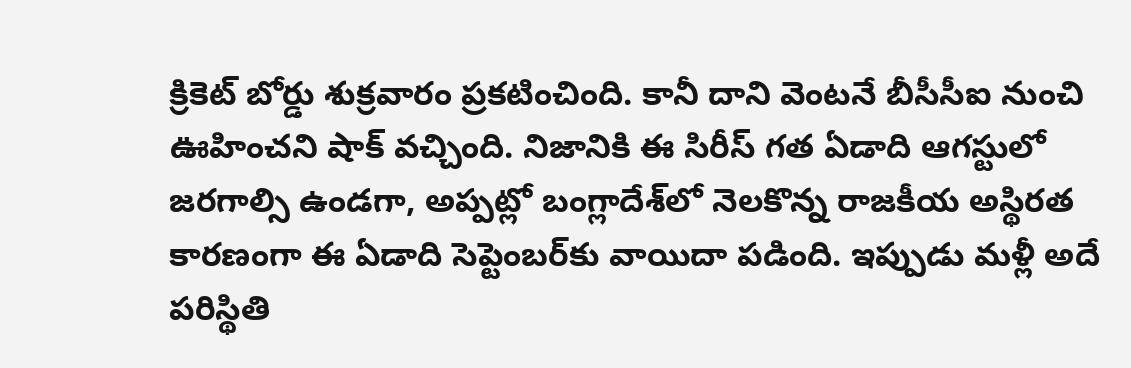క్రికెట్ బోర్డు శుక్రవారం ప్రకటించింది. కానీ దాని వెంటనే బీసీసీఐ నుంచి ఊహించని షాక్ వచ్చింది. నిజానికి ఈ సిరీస్ గత ఏడాది ఆగస్టులో జరగాల్సి ఉండగా, అప్పట్లో బంగ్లాదేశ్‌లో నెలకొన్న రాజకీయ అస్థిరత కారణంగా ఈ ఏడాది సెప్టెంబర్‌కు వాయిదా పడింది. ఇప్పుడు మళ్లీ అదే పరిస్థితి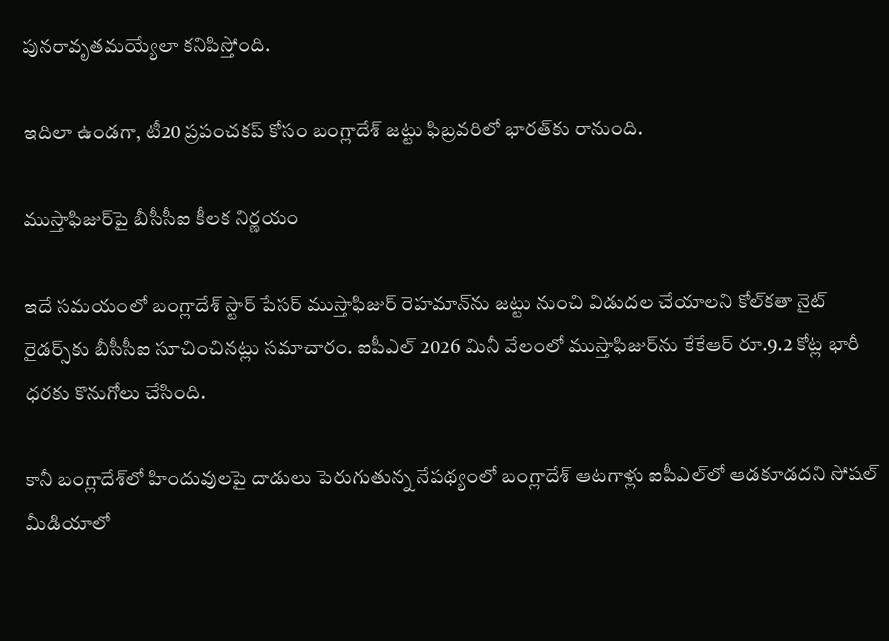పునరావృతమయ్యేలా కనిపిస్తోంది.

ఇదిలా ఉండగా, టీ20 ప్రపంచకప్ కోసం బంగ్లాదేశ్ జట్టు ఫిబ్రవరిలో భారత్‌కు రానుంది.

ముస్తాఫిజుర్‌పై బీసీసీఐ కీలక నిర్ణయం

ఇదే సమయంలో బంగ్లాదేశ్ స్టార్ పేసర్ ముస్తాఫిజుర్ రెహమాన్‌ను జట్టు నుంచి విడుదల చేయాలని కోల్‌కతా నైట్ రైడర్స్‌కు బీసీసీఐ సూచించినట్లు సమాచారం. ఐపీఎల్ 2026 మినీ వేలంలో ముస్తాఫిజుర్‌ను కేకేఆర్ రూ.9.2 కోట్ల భారీ ధరకు కొనుగోలు చేసింది.

కానీ బంగ్లాదేశ్‌లో హిందువులపై దాడులు పెరుగుతున్న నేపథ్యంలో బంగ్లాదేశ్ ఆటగాళ్లు ఐపీఎల్‌లో ఆడకూడదని సోషల్ మీడియాలో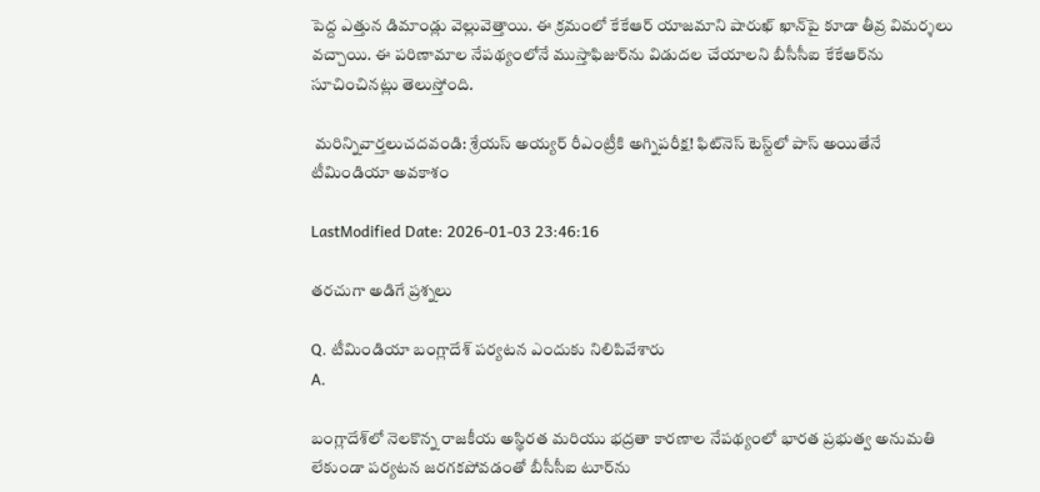పెద్ద ఎత్తున డిమాండ్లు వెల్లువెత్తాయి. ఈ క్రమంలో కేకేఆర్ యాజమాని షారుఖ్ ఖాన్‌పై కూడా తీవ్ర విమర్శలు వచ్చాయి. ఈ పరిణామాల నేపథ్యంలోనే ముస్తాఫిజుర్‌ను విడుదల చేయాలని బీసీసీఐ కేకేఆర్‌ను సూచించినట్లు తెలుస్తోంది.

 మరిన్నివార్తలుచదవండి: శ్రేయస్ అయ్యర్ రీఎంట్రీకి అగ్నిపరీక్ష! ఫిట్‌నెస్ టెస్ట్‌లో పాస్ అయితేనే టీమిండియా అవకాశం

LastModified Date: 2026-01-03 23:46:16

తరచుగా అడిగే ప్రశ్నలు

Q. టీమిండియా బంగ్లాదేశ్ పర్యటన ఎందుకు నిలిపివేశారు
A.

బంగ్లాదేశ్‌లో నెలకొన్న రాజకీయ అస్థిరత మరియు భద్రతా కారణాల నేపథ్యంలో భారత ప్రభుత్వ అనుమతి లేకుండా పర్యటన జరగకపోవడంతో బీసీసీఐ టూర్‌ను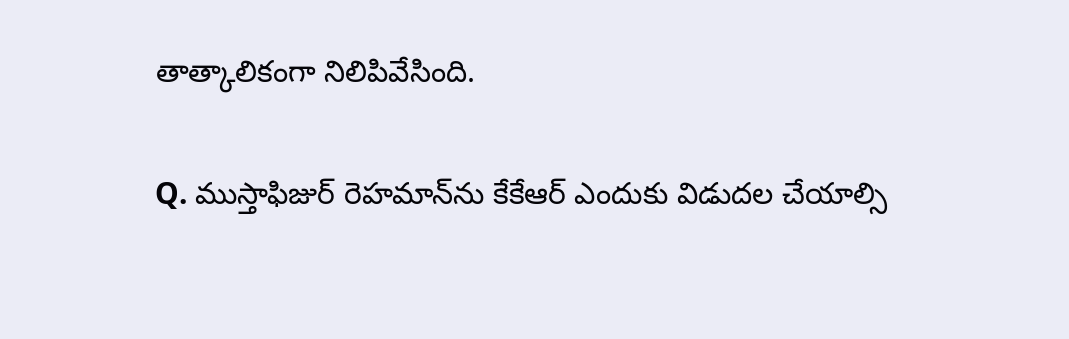తాత్కాలికంగా నిలిపివేసింది.

Q. ముస్తాఫిజుర్ రెహమాన్‌ను కేకేఆర్ ఎందుకు విడుదల చేయాల్సి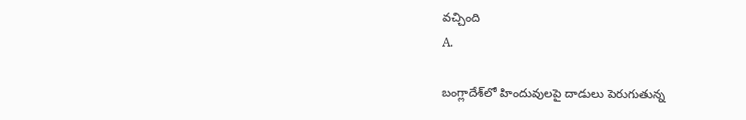వచ్చింది
A.

బంగ్లాదేశ్‌లో హిందువులపై దాడులు పెరుగుతున్న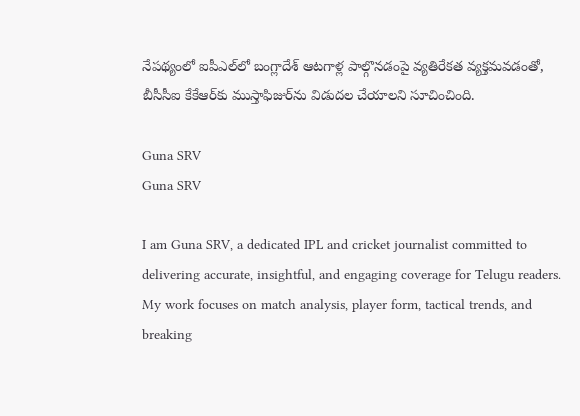నేపథ్యంలో ఐపీఎల్‌లో బంగ్లాదేశ్ ఆటగాళ్ల పాల్గొనడంపై వ్యతిరేకత వ్యక్తమవడంతో, బీసీసీఐ కేకేఆర్‌కు ముస్తాఫిజుర్‌ను విడుదల చేయాలని సూచించింది.

Guna SRV
Guna SRV

I am Guna SRV, a dedicated IPL and cricket journalist committed to delivering accurate, insightful, and engaging coverage for Telugu readers. My work focuses on match analysis, player form, tactical trends, and breaking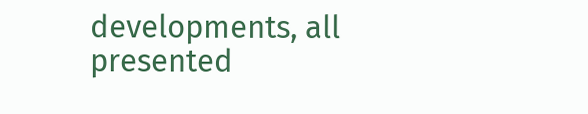developments, all presented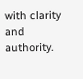with clarity and authority.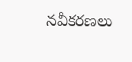నవీకరణలు